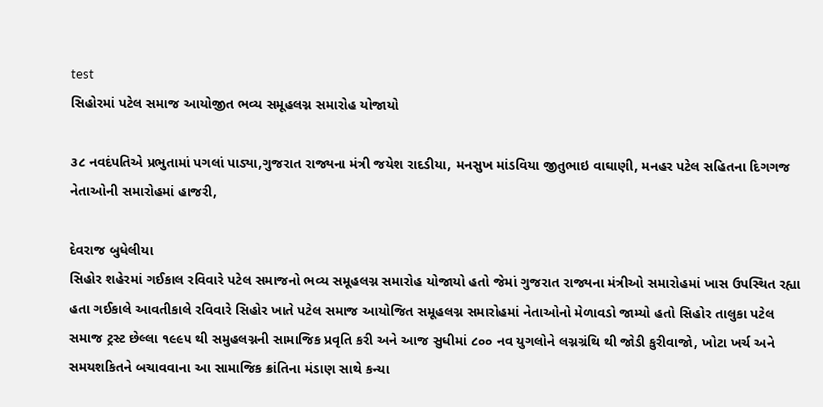test
સિહોરમાં પટેલ સમાજ આયોજીત ભવ્ય સમૂહલગ્ન સમારોહ યોજાયો

૩૮ નવદંપતિએ પ્રભુતામાં પગલાં પાડ્યા,ગુજરાત રાજ્યના મંત્રી જયેશ રાદડીયા, મનસુખ માંડવિયા જીતુભાઇ વાઘાણી, મનહર પટેલ સહિતના દિગગજ નેતાઓની સમારોહમાં હાજરી,

દેવરાજ બુધેલીયા
સિહોર શહેરમાં ગઈકાલ રવિવારે પટેલ સમાજનો ભવ્ય સમૂહલગ્ન સમારોહ યોજાયો હતો જેમાં ગુજરાત રાજ્યના મંત્રીઓ સમારોહમાં ખાસ ઉપસ્થિત રહ્યા હતા ગઈકાલે આવતીકાલે રવિવારે સિહોર ખાતે પટેલ સમાજ આયોજિત સમૂહલગ્ન સમારોહમાં નેતાઓનો મેળાવડો જામ્યો હતો સિહોર તાલુકા પટેલ સમાજ ટ્રસ્ટ છેલ્લા ૧૯૯૫ થી સમુહલગ્નની સામાજિક પ્રવૃતિ કરી અને આજ સુધીમાં ૮૦૦ નવ યુગલોને લગ્નગ્રંથિ થી જોડી કુરીવાજો, ખોટા ખર્ચ અને સમયશકિતને બચાવવાના આ સામાજિક ક્રાંતિના મંડાણ સાથે કન્યા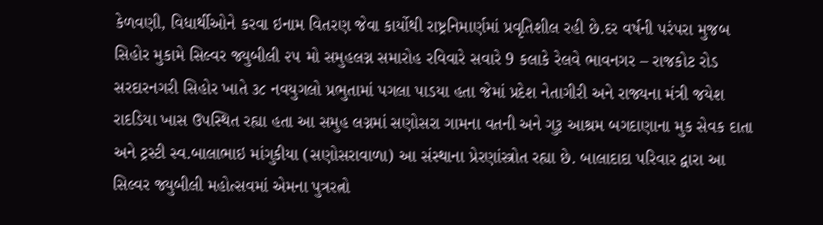કેળવણી, વિધાર્થીઓને કરવા ઇનામ વિતરણ જેવા કાર્યોથી રાષ્ટ્રનિમાર્ણમાં પ્રવૃતિશીલ રહી છે.દર વર્ષની પરંપરા મુજબ સિહોર મુકામે સિલ્વર જ્યુબીલી ૨૫ મો સમુહલગ્ન સમારોહ રવિવારે સવારે 9 કલાકે રેલવે ભાવનગર – રાજકોટ રોડ સરદારનગરી સિહોર ખાતે ૩૮ નવયુગલો પ્રભુતામાં પગલા પાડયા હતા જેમાં પ્રદેશ નેતાગીરી અને રાજ્યના મંત્રી જયેશ રાદડિયા ખાસ ઉપસ્થિત રહ્યા હતા આ સમુહ લગ્નમાં સણોસરા ગામના વતની અને ગુરૂ આશ્રમ બગદાણાના મુક સેવક દાતા અને ટ્રસ્ટી સ્વ.બાલાભાઇ માંગુકીયા (સણોસરાવાળા) આ સંસ્થાના પ્રેરણાંસ્ત્રોત રહ્યા છે. બાલાદાદા પરિવાર દ્વારા આ સિલ્વર જ્યુબીલી મહોત્સવમાં એમના પુત્રરત્નો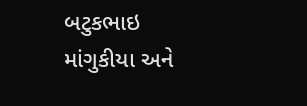બટુકભાઇ માંગુકીયા અને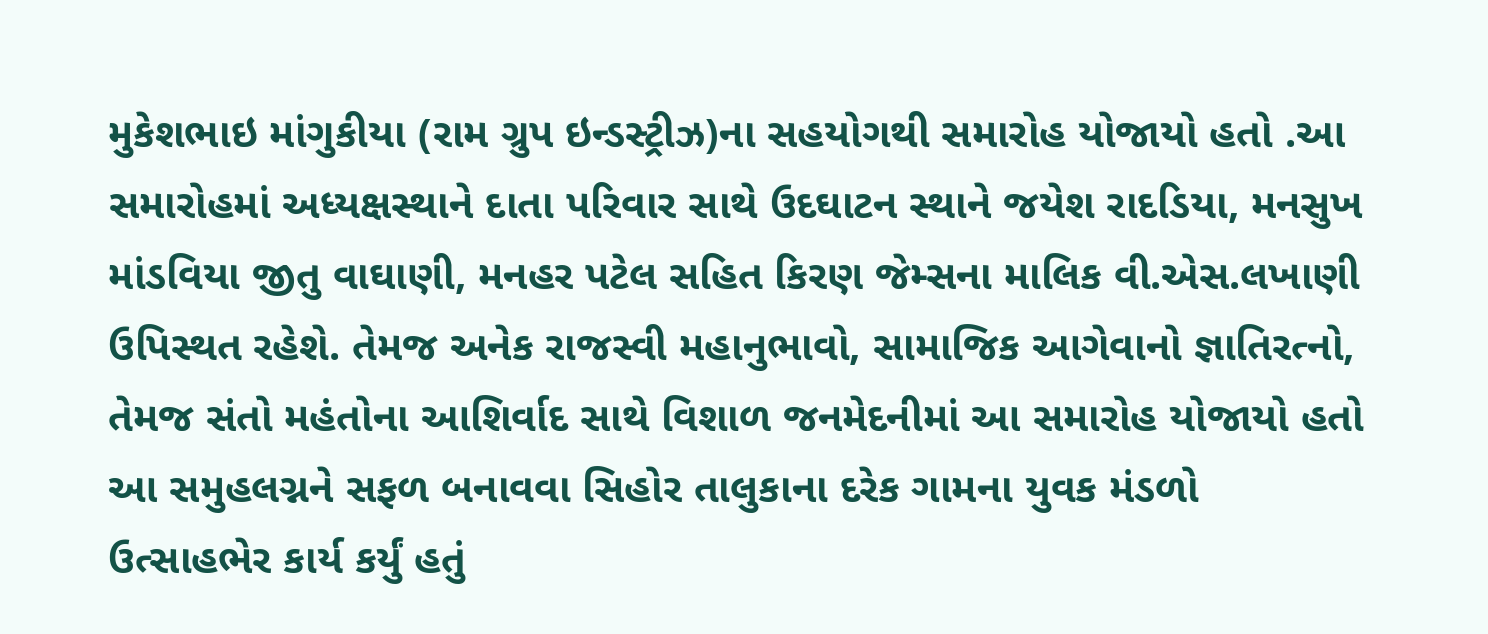મુકેશભાઇ માંગુકીયા (રામ ગ્રુપ ઇન્ડસ્ટ્રીઝ)ના સહયોગથી સમારોહ યોજાયો હતો .આ સમારોહમાં અધ્યક્ષસ્થાને દાતા પરિવાર સાથે ઉદઘાટન સ્થાને જયેશ રાદડિયા, મનસુખ માંડવિયા જીતુ વાઘાણી, મનહર પટેલ સહિત કિરણ જેમ્સના માલિક વી.એસ.લખાણી ઉપિસ્થત રહેશે. તેમજ અનેક રાજસ્વી મહાનુભાવો, સામાજિક આગેવાનો જ્ઞાતિરત્નો, તેમજ સંતો મહંતોના આશિર્વાદ સાથે વિશાળ જનમેદનીમાં આ સમારોહ યોજાયો હતો આ સમુહલગ્નને સફળ બનાવવા સિહોર તાલુકાના દરેક ગામના યુવક મંડળો ઉત્સાહભેર કાર્ય કર્યું હતું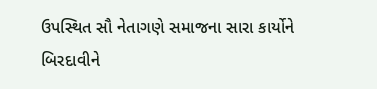ઉપસ્થિત સૌ નેતાગણે સમાજના સારા કાર્યોને બિરદાવીને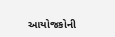આયોજકોની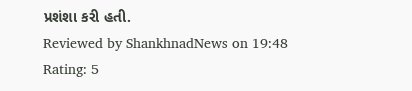પ્રશંશા કરી હતી.
Reviewed by ShankhnadNews on 19:48 Rating: 5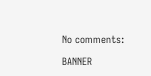No comments:

BANNER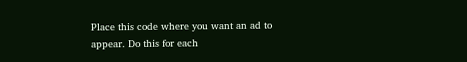Place this code where you want an ad to appear. Do this for each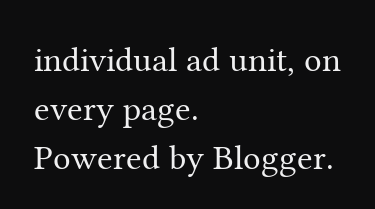individual ad unit, on every page.
Powered by Blogger.